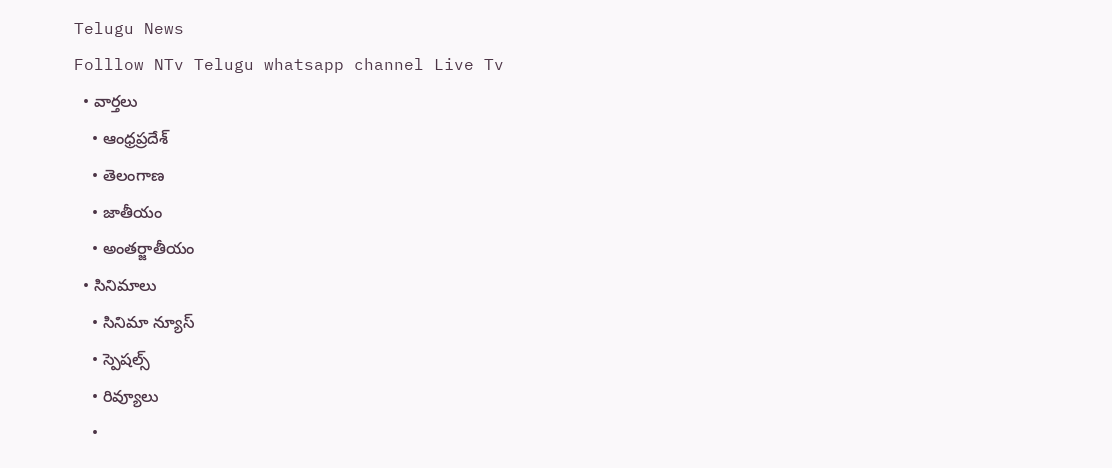Telugu News
Folllow NTv Telugu whatsapp channel Live Tv
  • వార్తలు
    • ఆంధ్రప్రదేశ్
    • తెలంగాణ
    • జాతీయం
    • అంతర్జాతీయం
  • సినిమాలు
    • సినిమా న్యూస్
    • స్పెషల్స్
    • రివ్యూలు
    •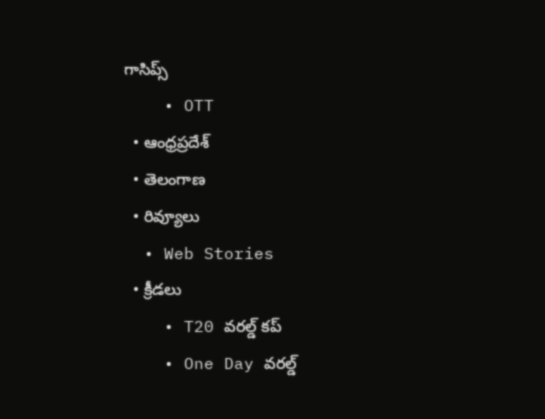గాసిప్స్
    • OTT
  • ఆంధ్రప్రదేశ్
  • తెలంగాణ
  • రివ్యూలు
  • Web Stories
  • క్రీడలు
    • T20 వరల్డ్ కప్
    • One Day వరల్డ్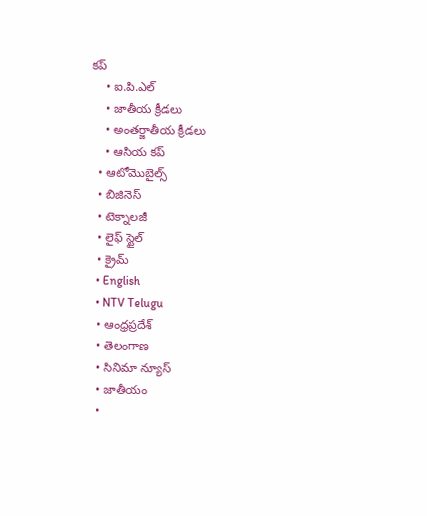కప్
    • ఐ.పి.ఎల్
    • జాతీయ క్రీడలు
    • అంతర్జాతీయ క్రీడలు
    • ఆసియ కప్
  • ఆటోమొబైల్స్
  • బిజినెస్‌
  • టెక్నాలజీ
  • లైఫ్ స్టైల్
  • క్రైమ్
  • English
  • NTV Telugu
  • ఆంధ్రప్రదేశ్
  • తెలంగాణ
  • సినిమా న్యూస్
  • జాతీయం
  •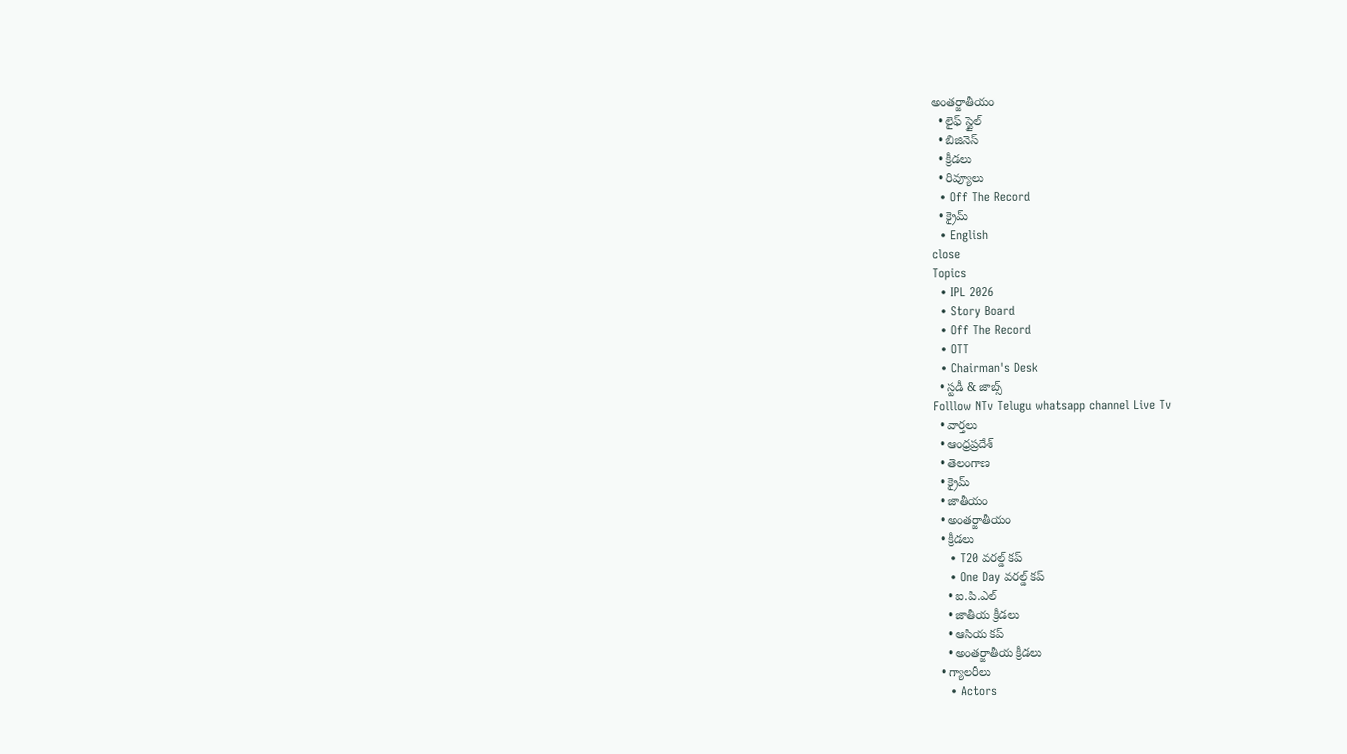అంతర్జాతీయం
  • లైఫ్ స్టైల్
  • బిజినెస్‌
  • క్రీడలు
  • రివ్యూలు
  • Off The Record
  • క్రైమ్
  • English
close
Topics
  • IPL 2026
  • Story Board
  • Off The Record
  • OTT
  • Chairman's Desk
  • స్టడీ & జాబ్స్
Folllow NTv Telugu whatsapp channel Live Tv
  • వార్తలు
  • ఆంధ్రప్రదేశ్
  • తెలంగాణ
  • క్రైమ్
  • జాతీయం
  • అంతర్జాతీయం
  • క్రీడలు
    • T20 వరల్డ్ కప్
    • One Day వరల్డ్ కప్
    • ఐ.పి.ఎల్
    • జాతీయ క్రీడలు
    • ఆసియ కప్
    • అంతర్జాతీయ క్రీడలు
  • గ్యాలరీలు
    • Actors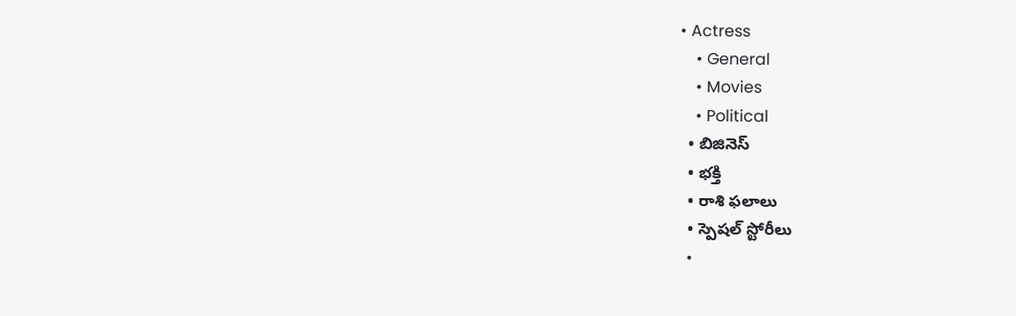• Actress
    • General
    • Movies
    • Political
  • బిజినెస్‌
  • భక్తి
  • రాశి ఫలాలు
  • స్పెషల్‌ స్టోరీలు
  •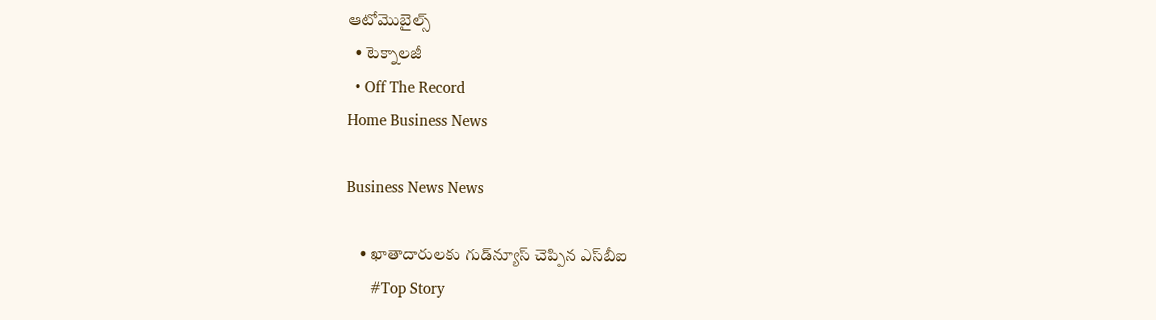ఆటోమొబైల్స్
  • టెక్నాలజీ
  • Off The Record
Home Business News

Business News News

    • ఖాతాదారులకు గుడ్‌న్యూస్ చెప్పిన ఎస్‌బీఐ
      #Top Story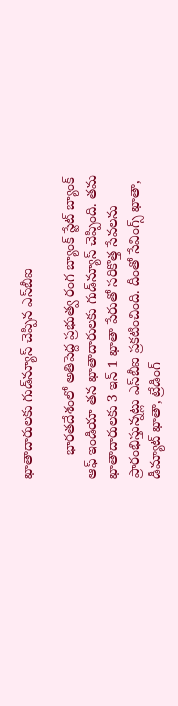ఖాతాదారులకు గుడ్‌న్యూస్ చెప్పిన ఎస్‌బీఐ

      భారతదేశంలో అతిపెద్ద ప్రభుత్వ రంగ బ్యాంక్ స్టేట్ బ్యాంక్ ఆఫ్ ఇండియా తన ఖాతాదారులకు గుడ్‌న్యూస్ చెప్పింది. తమ ఖాతాదారులకు 3 ఇన్ 1 ఖాతా పేరుతో సరికొత్త సేవలను ప్రారంభిస్తున్నట్లు ఎస్‌బీఐ ప్రకటించింది. దీంతో సేవింగ్స్ ఖాతా, డీమ్యాట్ ఖాతా, ట్రేడింగ్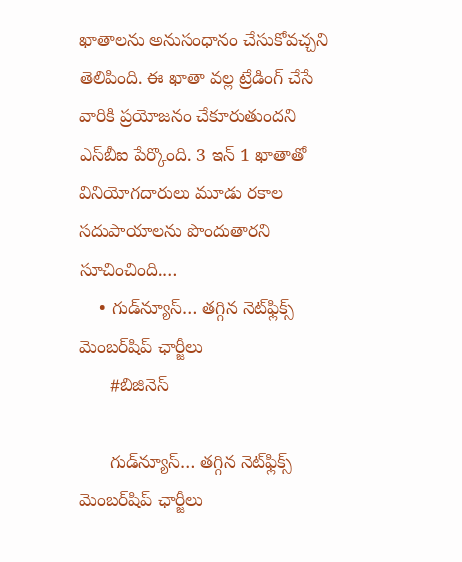ఖాతాలను అనుసంధానం చేసుకోవచ్చని తెలిపింది. ఈ ఖాతా వల్ల ట్రేడింగ్ చేసే వారికి ప్రయోజనం చేకూరుతుందని ఎస్‌బీఐ పేర్కొంది. 3 ఇన్ 1 ఖాతాతో వినియోగదారులు మూడు రకాల సదుపాయాలను పొందుతారని సూచించింది.…
    • గుడ్‌న్యూస్… తగ్గిన నెట్‌ఫ్లిక్స్ మెంబర్‌షిప్ ఛార్జీలు
      #బిజినెస్‌

      గుడ్‌న్యూస్… తగ్గిన నెట్‌ఫ్లిక్స్ మెంబర్‌షిప్ ఛార్జీలు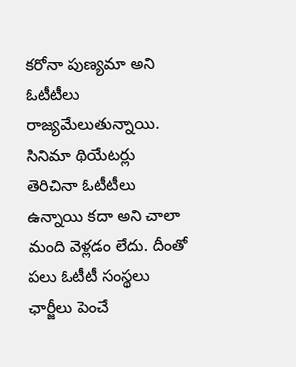కరోనా పుణ్యమా అని ఓటీటీలు రాజ్యమేలుతున్నాయి. సినిమా థియేటర్లు తెరిచినా ఓటీటీలు ఉన్నాయి కదా అని చాలా మంది వెళ్లడం లేదు. దీంతో పలు ఓటీటీ సంస్థలు ఛార్జీలు పెంచే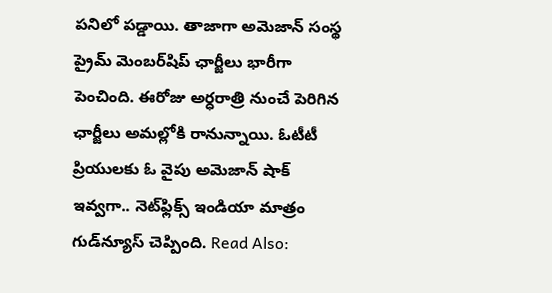పనిలో పడ్డాయి. తాజాగా అమెజాన్ సంస్థ ప్రైమ్ మెంబర్‌షిప్ ఛార్జీలు భారీగా పెంచింది. ఈరోజు అర్ధరాత్రి నుంచే పెరిగిన ఛార్జీలు అమల్లోకి రానున్నాయి. ఓటీటీ ప్రియులకు ఓ వైపు అమెజాన్ షాక్ ఇవ్వగా.. నెట్‌ఫ్లిక్స్ ఇండియా మాత్రం గుడ్‌న్యూస్ చెప్పింది. Read Also: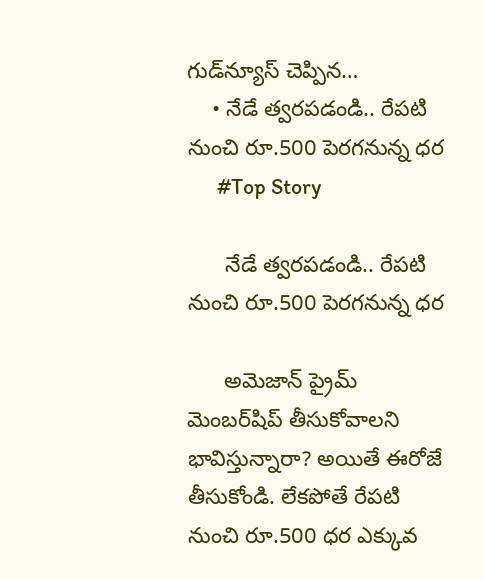గుడ్‌న్యూస్‌ చెప్పిన…
    • నేడే త్వరపడండి.. రేపటి నుంచి రూ.500 పెరగనున్న ధర
      #Top Story

      నేడే త్వరపడండి.. రేపటి నుంచి రూ.500 పెరగనున్న ధర

      అమెజాన్ ప్రైమ్ మెంబర్‌షిప్ తీసుకోవాలని భావిస్తున్నారా? అయితే ఈరోజే తీసుకోండి. లేకపోతే రేపటి నుంచి రూ.500 ధర ఎక్కువ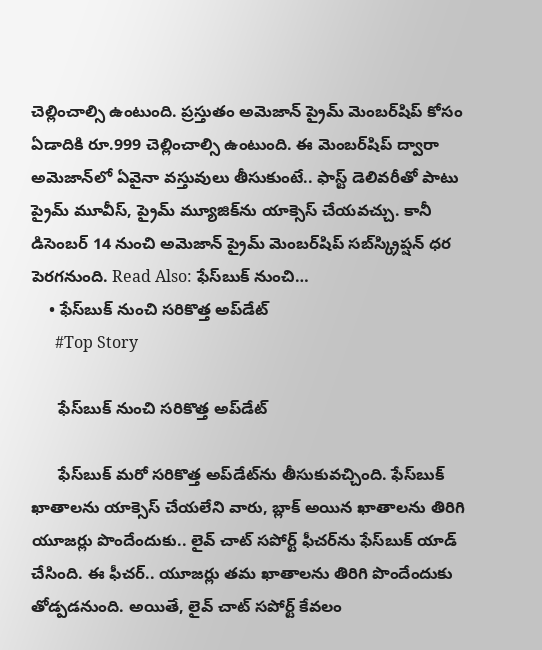చెల్లించాల్సి ఉంటుంది. ప్రస్తుతం అమెజాన్ ప్రైమ్ మెంబ‌ర్‌షిప్ కోసం ఏడాదికి రూ.999 చెల్లించాల్సి ఉంటుంది. ఈ మెంబ‌ర్‌షిప్ ద్వారా అమెజాన్‌లో ఏవైనా వ‌స్తువులు తీసుకుంటే.. ఫాస్ట్ డెలివ‌రీతో పాటు ప్రైమ్ మూవీస్, ప్రైమ్ మ్యూజిక్‌ను యాక్సెస్ చేయవచ్చు. కానీ డిసెంబ‌ర్ 14 నుంచి అమెజాన్ ప్రైమ్ మెంబ‌ర్‌షిప్ సబ్‌స్క్రిప్షన్ ధర పెరగనుంది. Read Also: ఫేస్‌బుక్ నుంచి…
    • ఫేస్‌బుక్ నుంచి సరికొత్త అప్‌డేట్
      #Top Story

      ఫేస్‌బుక్ నుంచి సరికొత్త అప్‌డేట్

      ఫేస్‌బుక్‌ మరో సరికొత్త అప్‌డేట్‌ను తీసుకువచ్చింది. ఫేస్‌బుక్ ఖాతాలను యాక్సెస్‌ చేయలేని వారు, బ్లాక్‌ అయిన ఖాతాలను తిరిగి యూజర్లు పొందేందుకు.. లైవ్‌ చాట్‌ సపోర్ట్‌ ఫీచర్‌ను ఫేస్‌బుక్‌ యాడ్‌ చేసింది. ఈ ఫీచర్.. యూజర్లు తమ ఖాతాలను తిరిగి పొందేందుకు తోడ్పడనుంది. అయితే, లైవ్‌ చాట్‌ సపోర్ట్‌ కేవలం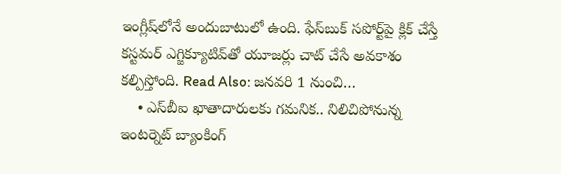ఇంగ్లీష్‌లోనే అందుబాటులో ఉంది. ఫేస్‌బుక్ సపోర్ట్‌పై క్లిక్ చేస్తే కస్టమర్‌ ఎగ్జిక్యూటివ్‌తో యూజర్లు చాట్‌ చేసే అవకాశం కల్పిస్తోంది. Read Also: జనవరి 1 నుంచి…
    • ఎస్‌బీఐ ఖాతాదారులకు గమనిక.. నిలిచిపోనున్న ఇంటర్నెట్ బ్యాంకింగ్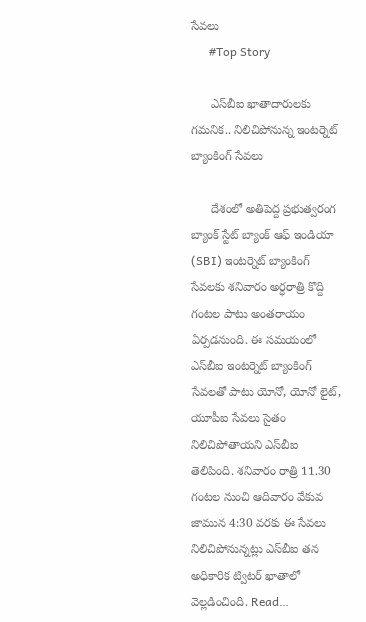సేవలు
      #Top Story

      ఎస్‌బీఐ ఖాతాదారులకు గమనిక.. నిలిచిపోనున్న ఇంటర్నెట్ బ్యాంకింగ్ సేవలు

      దేశంలో అతిపెద్ద ప్రభుత్వరంగ బ్యాంక్ స్టేట్‌ బ్యాంక్‌ ఆఫ్‌ ఇండియా (SBI) ఇంటర్నెట్‌ బ్యాంకింగ్ సేవలకు శనివారం అర్ధరాత్రి కొద్ది గంటల పాటు అంతరాయం ఏర్పడనుంది. ఈ సమయంలో ఎస్‌బీఐ ఇంటర్నెట్‌ బ్యాంకింగ్‌ సేవలతో పాటు యోనో, యోనో లైట్‌, యూపీఐ సేవలు సైతం నిలిచిపోతాయని ఎస్‌బీఐ తెలిపింది. శనివారం రాత్రి 11.30 గంటల నుంచి ఆదివారం వేకువ జామున 4:30 వరకు ఈ సేవలు నిలిచిపోనున్నట్లు ఎస్‌బీఐ తన అధికారిక ట్విటర్‌ ఖాతాలో వెల్లడించింది. Read…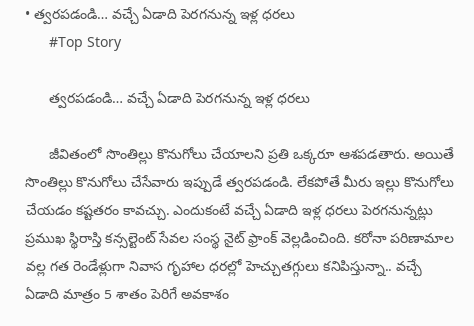• త్వరపడండి… వచ్చే ఏడాది పెరగనున్న ఇళ్ల ధరలు
      #Top Story

      త్వరపడండి… వచ్చే ఏడాది పెరగనున్న ఇళ్ల ధరలు

      జీవితంలో సొంతిల్లు కొనుగోలు చేయాలని ప్రతి ఒక్కరూ ఆశపడతారు. అయితే సొంతిల్లు కొనుగోలు చేసేవారు ఇప్పుడే త్వరపడండి. లేకపోతే మీరు ఇల్లు కొనుగోలు చేయడం కష్టతరం కావచ్చు. ఎందుకంటే వచ్చే ఏడాది ఇళ్ల ధరలు పెరగనున్నట్లు ప్రముఖ స్థిరాస్తి కన్సల్టెంట్ సేవల సంస్థ నైట్ ఫ్రాంక్ వెల్లడించింది. కరోనా పరిణామాల వల్ల గత రెండేళ్లుగా నివాస గృహాల ధరల్లో హెచ్చుతగ్గులు కనిపిస్తున్నా.. వచ్చే ఏడాది మాత్రం 5 శాతం పెరిగే అవకాశం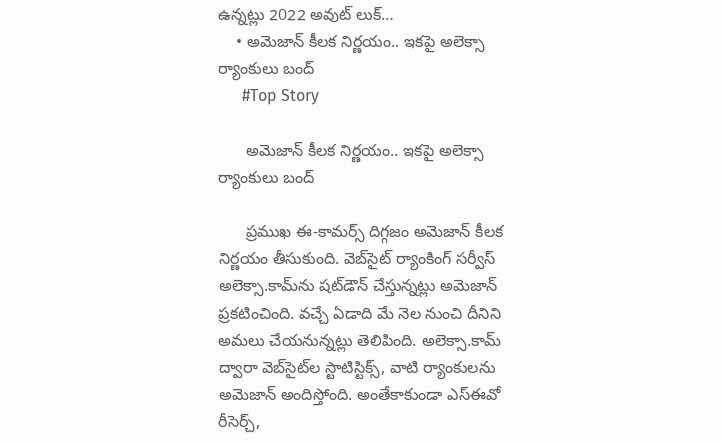ఉన్నట్లు 2022 అవుట్ లుక్…
    • అమెజాన్ కీలక నిర్ణయం.. ఇకపై అలెక్సా ర్యాంకులు బంద్
      #Top Story

      అమెజాన్ కీలక నిర్ణయం.. ఇకపై అలెక్సా ర్యాంకులు బంద్

      ప్రముఖ ఈ-కామర్స్ దిగ్గజం అమెజాన్ కీలక నిర్ణయం తీసుకుంది. వెబ్‌సైట్ ర్యాంకింగ్ సర్వీస్ అలెక్సా.కామ్‌ను షట్‌డౌన్ చేస్తున్నట్లు అమెజాన్ ప్రకటించింది. వచ్చే ఏడాది మే నెల నుంచి దీనిని అమలు చేయనున్నట్లు తెలిపింది. అలెక్సా.కామ్ ద్వారా వెబ్‌సైట్‌ల స్టాటిస్టిక్స్, వాటి ర్యాంకులను అమెజాన్ అందిస్తోంది. అంతేకాకుండా ఎస్‌ఈవో రీసెర్చ్,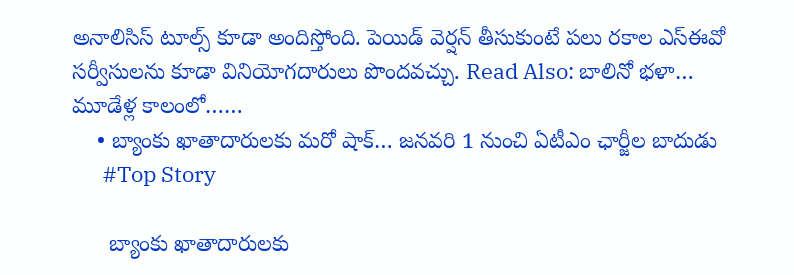అనాలిసిస్ టూల్స్ కూడా అందిస్తోంది. పెయిడ్ వెర్షన్ తీసుకుంటే పలు రకాల ఎస్‌ఈవో సర్వీసులను కూడా వినియోగదారులు పొందవచ్చు. Read Also: బాలినో భ‌ళా… మూడేళ్ల కాలంలో……
    • బ్యాంకు ఖాతాదారులకు మరో షాక్… జనవరి 1 నుంచి ఏటీఎం ఛార్జీల బాదుడు
      #Top Story

      బ్యాంకు ఖాతాదారులకు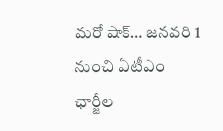మరో షాక్… జనవరి 1 నుంచి ఏటీఎం ఛార్జీల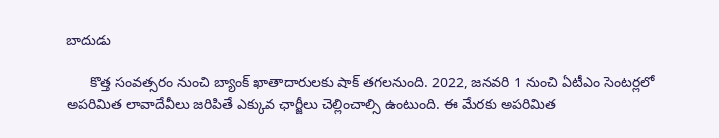బాదుడు

      కొత్త సంవత్సరం నుంచి బ్యాంక్ ఖాతాదారులకు షాక్ తగలనుంది. 2022, జ‌న‌వ‌రి 1 నుంచి ఏటీఎం సెంటర్లలో అపరిమిత లావాదేవీలు జరిపితే ఎక్కువ ఛార్జీలు చెల్లించాల్సి ఉంటుంది. ఈ మేరకు అప‌రిమిత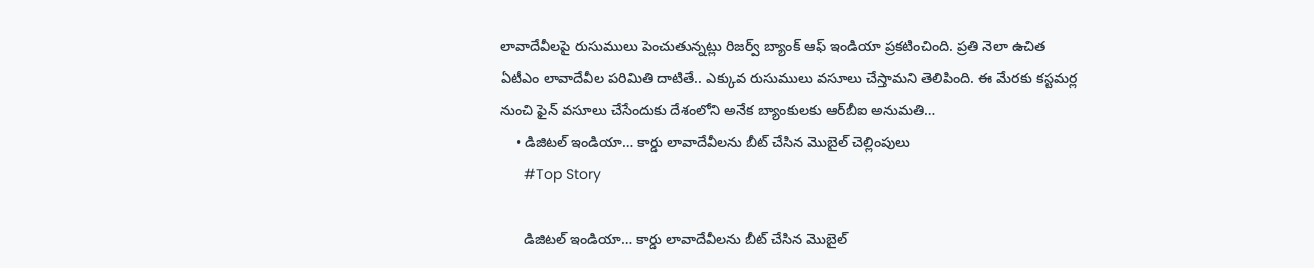లావాదేవీల‌పై రుసుములు పెంచుతున్నట్లు రిజ‌ర్వ్ బ్యాంక్ ఆఫ్ ఇండియా ప్రకటించింది. ప్రతి నెలా ఉచిత ఏటీఎం లావాదేవీల ప‌రిమితి దాటితే.. ఎక్కువ రుసుములు వ‌సూలు చేస్తామని తెలిపింది. ఈ మేరకు కస్టమర్ల నుంచి ఫైన్ వ‌సూలు చేసేందుకు దేశంలోని అనేక బ్యాంకుల‌కు ఆర్‌బీఐ అనుమ‌తి…
    • డిజిటల్ ఇండియా… కార్డు లావాదేవీలను బీట్ చేసిన మొబైల్ చెల్లింపులు
      #Top Story

      డిజిటల్ ఇండియా… కార్డు లావాదేవీలను బీట్ చేసిన మొబైల్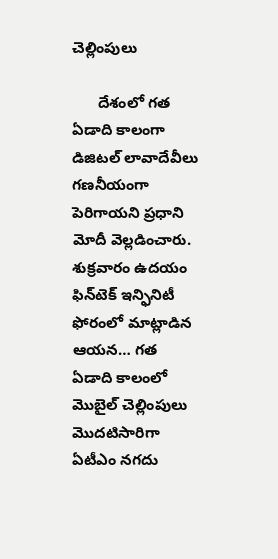చెల్లింపులు

      దేశంలో గత ఏడాది కాలంగా డిజిటల్ లావాదేవీలు గణనీయంగా పెరిగాయని ప్రధాని మోదీ వెల్లడించారు. శుక్రవారం ఉదయం ఫిన్‌టెక్ ఇన్ఫినిటీ ఫోరంలో మాట్లాడిన ఆయన… గత ఏడాది కాలంలో మొబైల్ చెల్లింపులు మొదటిసారిగా ఏటీఎం నగదు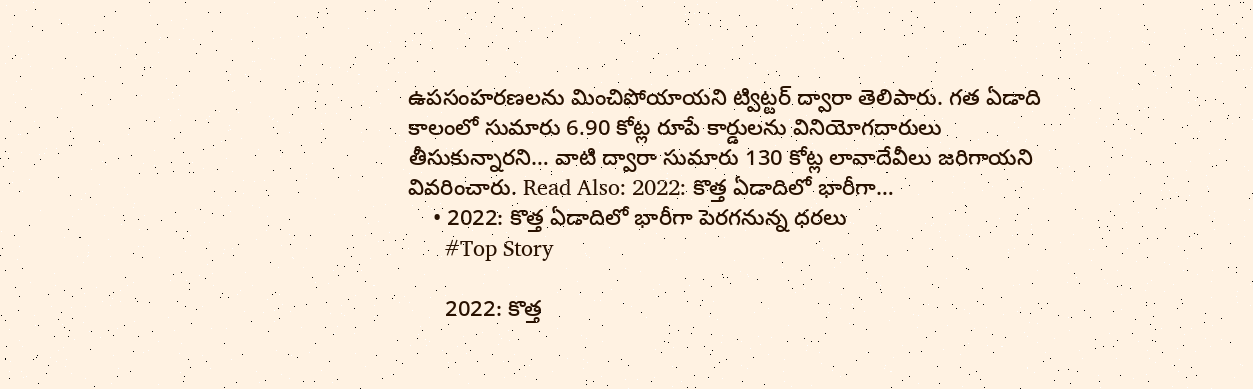ఉపసంహరణలను మించిపోయాయని ట్విట్టర్ ద్వారా తెలిపారు. గత ఏడాది కాలంలో సుమారు 6.90 కోట్ల రూపే కార్డులను వినియోగదారులు తీసుకున్నారని… వాటి ద్వారా సుమారు 130 కోట్ల లావాదేవీలు జరిగాయని వివరించారు. Read Also: 2022: కొత్త ఏడాదిలో భారీగా…
    • 2022: కొత్త ఏడాదిలో భారీగా పెరగనున్న ధరలు
      #Top Story

      2022: కొత్త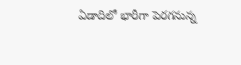ఏడాదిలో భారీగా పెరగనున్న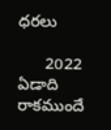ధరలు

      2022 ఏడాది రాకముందే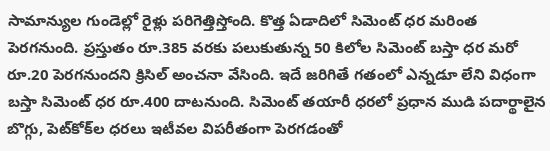సామాన్యుల గుండెల్లో రైళ్లు పరిగెత్తిస్తోంది. కొత్త ఏడాదిలో సిమెంట్ ధర మరింత పెరగనుంది. ప్రస్తుతం రూ.385 వరకు పలుకుతున్న 50 కిలోల సిమెంట్ బస్తా ధర మరో రూ.20 పెరగనుందని క్రిసిల్ అంచనా వేసింది. ఇదే జరిగితే గతంలో ఎన్నడూ లేని విధంగా బస్తా సిమెంట్ ధర రూ.400 దాటనుంది. సిమెంట్ తయారీ ధరలో ప్రధాన ముడి పదార్థాలైన బొగ్గు, పెట్‌కోక్‌ల ధరలు ఇటీవల విపరీతంగా పెరగడంతో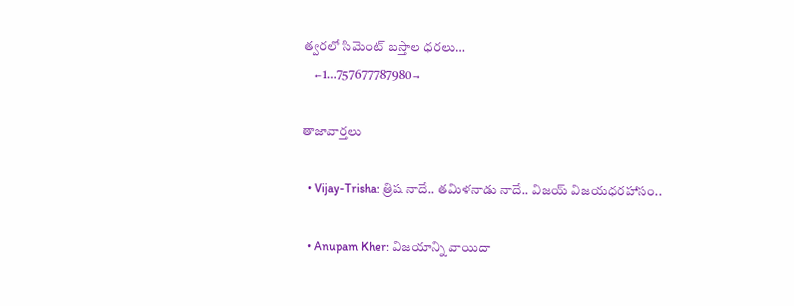త్వరలో సిమెంట్ బస్తాల ధరలు…
    ←1…757677787980→

తాజావార్తలు

  • Vijay-Trisha: త్రిష నాదే.. తమిళనాడు నాదే.. విజయ్ విజయధరహాసం..

  • Anupam Kher: విజయాన్ని వాయిదా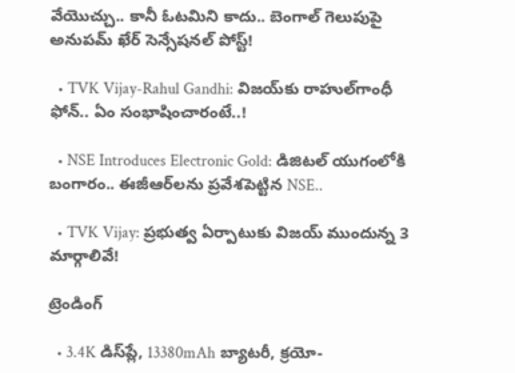వేయొచ్చు.. కానీ ఓటమిని కాదు.. బెంగాల్ గెలుపుపై అనుపమ్ ఖేర్ సెన్సేషనల్ పోస్ట్!

  • TVK Vijay-Rahul Gandhi: విజయ్‌కు రాహుల్‌గాంధీ ఫోన్.. ఏం సంభాషించారంటే..!

  • NSE Introduces Electronic Gold: డిజిటల్ యుగంలోకి బంగారం.. ఈజీఆర్‌లను ప్రవేశపెట్టిన NSE..

  • TVK Vijay: ప్రభుత్వ ఏర్పాటుకు విజయ్ ముందున్న 3 మార్గాలివే!

ట్రెండింగ్‌

  • 3.4K డిస్‌ప్లే, 13380mAh బ్యాటరీ, క్రయో-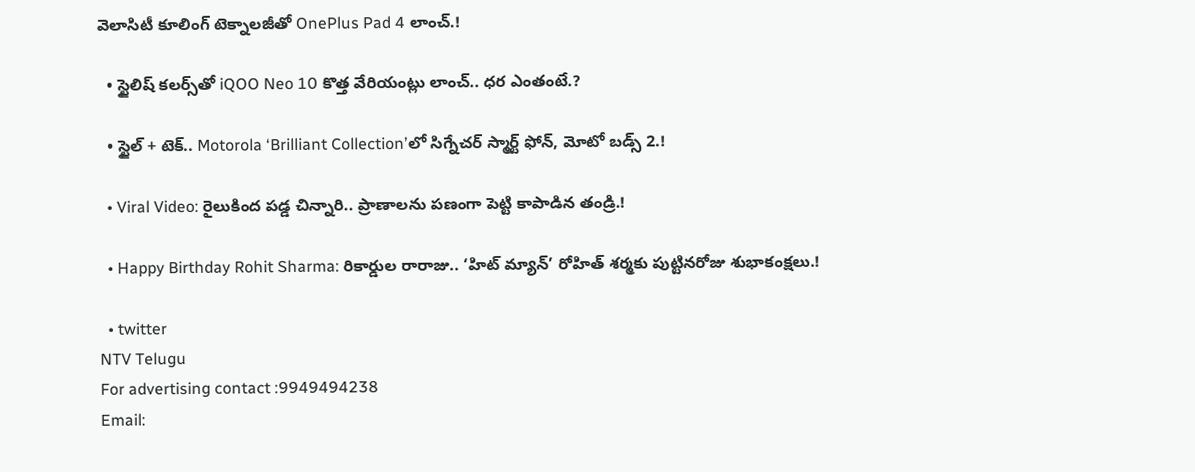వెలాసిటీ కూలింగ్ టెక్నాలజీతో OnePlus Pad 4 లాంచ్.!

  • స్టైలిష్ కలర్స్‌తో iQOO Neo 10 కొత్త వేరియంట్లు లాంచ్.. ధర ఎంతంటే.?

  • స్టైల్ + టెక్.. Motorola ‘Brilliant Collection’లో సిగ్నేచర్ స్మార్ట్ ఫోన్, మోటో బడ్స్ 2.!

  • Viral Video: రైలుకింద పడ్డ చిన్నారి.. ప్రాణాలను పణంగా పెట్టి కాపాడిన తండ్రి.!

  • Happy Birthday Rohit Sharma: రికార్డుల రారాజు.. ‘హిట్‌ మ్యాన్’ రోహిత్ శర్మకు పుట్టినరోజు శుభాకంక్షలు.!

  • twitter
NTV Telugu
For advertising contact :9949494238
Email: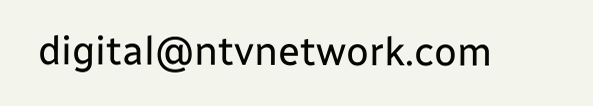digital@ntvnetwork.com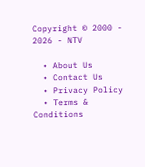Copyright © 2000 - 2026 - NTV

  • About Us
  • Contact Us
  • Privacy Policy
  • Terms & Conditions